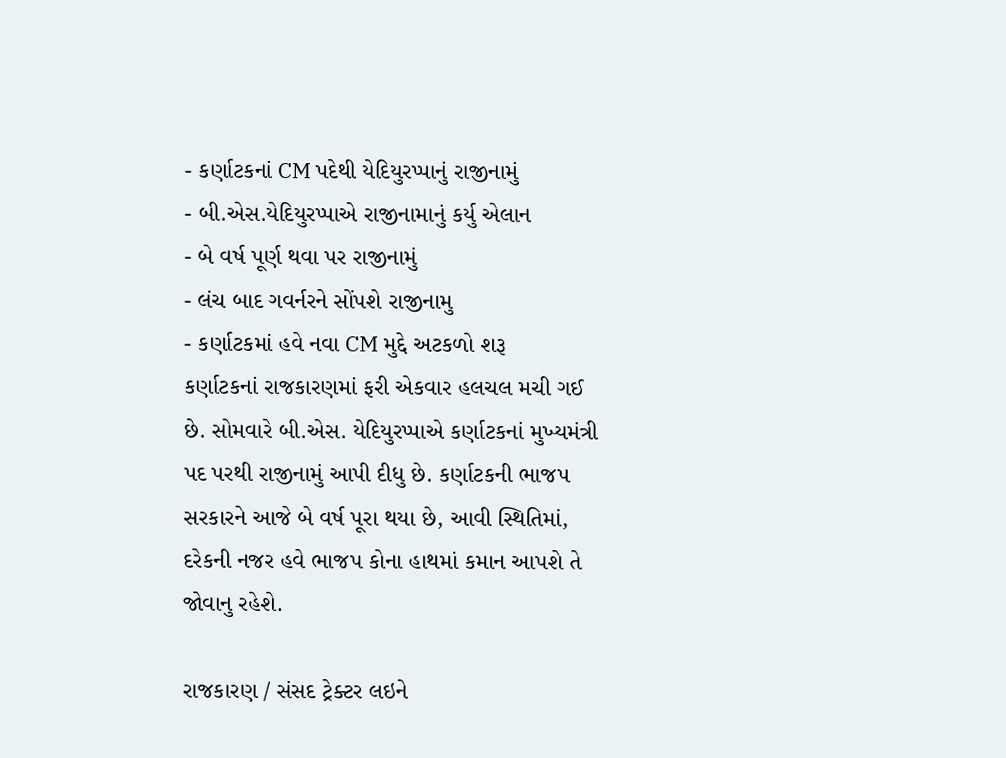- કર્ણાટકનાં CM પદેથી યેદિયુરપ્પાનું રાજીનામું
- બી.એસ.યેદિયુરપ્પાએ રાજીનામાનું કર્યુ એલાન
- બે વર્ષ પૂર્ણ થવા પર રાજીનામું
- લંચ બાદ ગવર્નરને સોંપશે રાજીનામુ
- કર્ણાટકમાં હવે નવા CM મુદ્દે અટકળો શરૂ
કર્ણાટકનાં રાજકારણમાં ફરી એકવાર હલચલ મચી ગઈ છે. સોમવારે બી.એસ. યેદિયુરપ્પાએ કર્ણાટકનાં મુખ્યમંત્રી પદ પરથી રાજીનામું આપી દીધુ છે. કર્ણાટકની ભાજપ સરકારને આજે બે વર્ષ પૂરા થયા છે, આવી સ્થિતિમાં, દરેકની નજર હવે ભાજપ કોના હાથમાં કમાન આપશે તે જોવાનુ રહેશે.

રાજકારણ / સંસદ ટ્રેક્ટર લઇને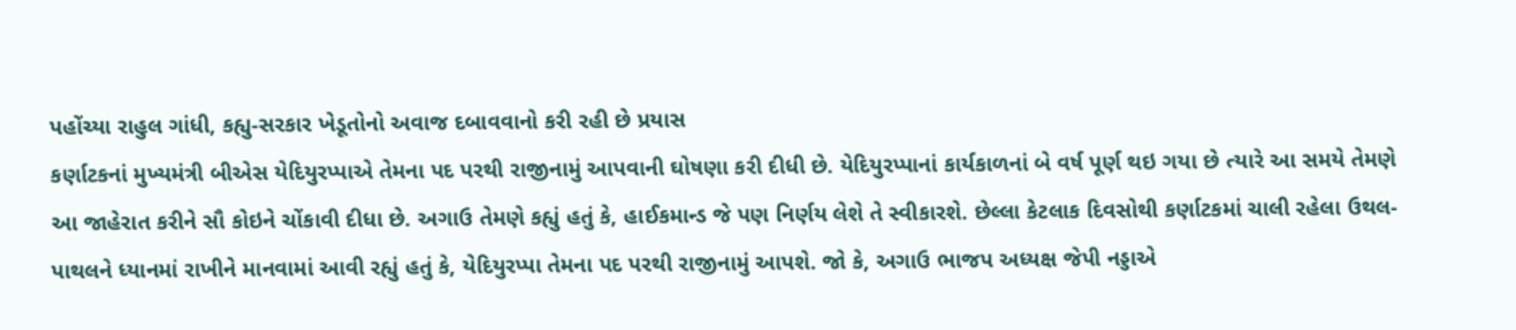પહોંચ્યા રાહુલ ગાંધી, કહ્યુ-સરકાર ખેડૂતોનો અવાજ દબાવવાનો કરી રહી છે પ્રયાસ
કર્ણાટકનાં મુખ્યમંત્રી બીએસ યેદિયુરપ્પાએ તેમના પદ પરથી રાજીનામું આપવાની ઘોષણા કરી દીધી છે. યેદિયુરપ્પાનાં કાર્યકાળનાં બે વર્ષ પૂર્ણ થઇ ગયા છે ત્યારે આ સમયે તેમણે આ જાહેરાત કરીને સૌ કોઇને ચોંકાવી દીધા છે. અગાઉ તેમણે કહ્યું હતું કે, હાઈકમાન્ડ જે પણ નિર્ણય લેશે તે સ્વીકારશે. છેલ્લા કેટલાક દિવસોથી કર્ણાટકમાં ચાલી રહેલા ઉથલ-પાથલને ધ્યાનમાં રાખીને માનવામાં આવી રહ્યું હતું કે, યેદિયુરપ્પા તેમના પદ પરથી રાજીનામું આપશે. જો કે, અગાઉ ભાજપ અધ્યક્ષ જેપી નડ્ડાએ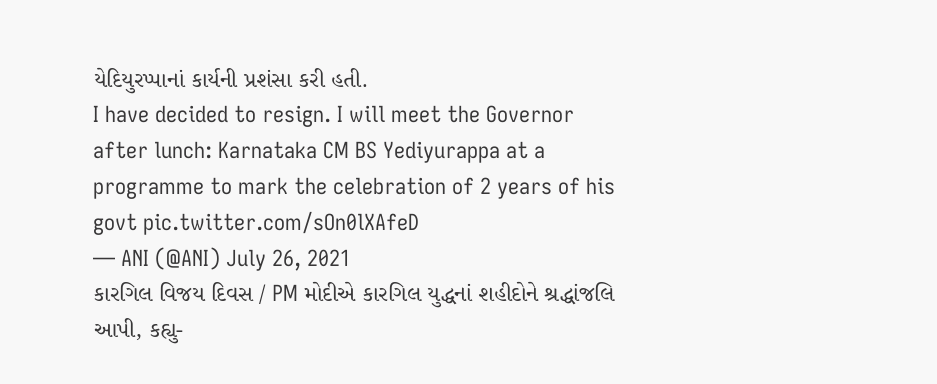યેદિયુરપ્પાનાં કાર્યની પ્રશંસા કરી હતી.
I have decided to resign. I will meet the Governor after lunch: Karnataka CM BS Yediyurappa at a programme to mark the celebration of 2 years of his govt pic.twitter.com/sOn0lXAfeD
— ANI (@ANI) July 26, 2021
કારગિલ વિજય દિવસ / PM મોદીએ કારગિલ યુદ્ધનાં શહીદોને શ્રદ્ધાંજલિ આપી, કહ્યુ-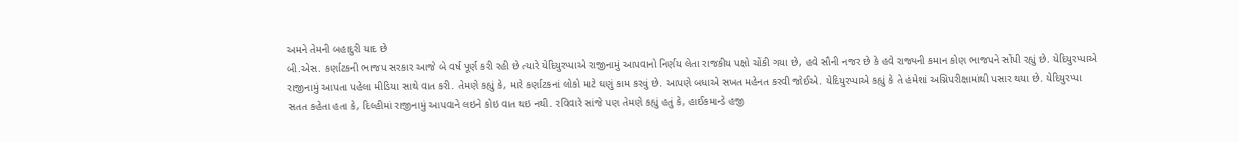અમને તેમની બહાદુરી યાદ છે
બી.એસ. કર્ણાટકની ભાજપ સરકાર આજે બે વર્ષ પૂર્ણ કરી રહી છે ત્યારે યેદિયુરપ્પાએ રાજીનામું આપવાનો નિર્ણય લેતા રાજકીય પક્ષો ચોંકી ગયા છે, હવે સૌની નજર છે કે હવે રાજ્યની કમાન કોણ ભાજપને સોંપી રહ્યું છે. યેદિયુરપ્પાએ રાજીનામું આપતા પહેલા મીડિયા સાથે વાત કરી. તેમણે કહ્યું કે, મારે કર્ણાટકનાં લોકો માટે ઘણું કામ કરવું છે. આપણે બધાએ સખત મહેનત કરવી જોઈએ. યેદિયુરપ્પાએ કહ્યું કે તે હંમેશાં અગ્નિપરીક્ષામાંથી પસાર થયા છે. યેદિયુરપ્પા સતત કહેતા હતા કે, દિલ્હીમાં રાજીનામું આપવાને લઇને કોઇ વાત થઇ નથી. રવિવારે સાંજે પણ તેમણે કહ્યું હતું કે, હાઈકમાન્ડે હજી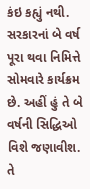કંઇ કહ્યું નથી. સરકારનાં બે વર્ષ પૂરા થવા નિમિત્તે સોમવારે કાર્યક્રમ છે. અહીં હું તે બે વર્ષની સિદ્ધિઓ વિશે જણાવીશ. તે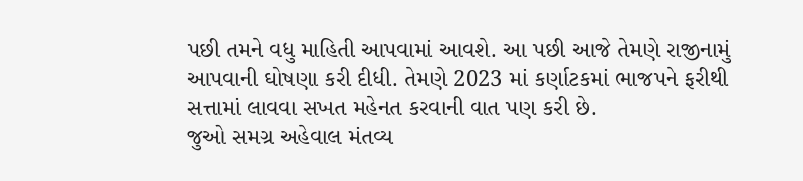પછી તમને વધુ માહિતી આપવામાં આવશે. આ પછી આજે તેમણે રાજીનામું આપવાની ઘોષણા કરી દીધી. તેમણે 2023 માં કર્ણાટકમાં ભાજપને ફરીથી સત્તામાં લાવવા સખત મહેનત કરવાની વાત પણ કરી છે.
જુઓ સમગ્ર અહેવાલ મંતવ્ય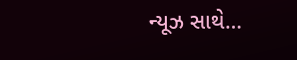ન્યૂઝ સાથે…